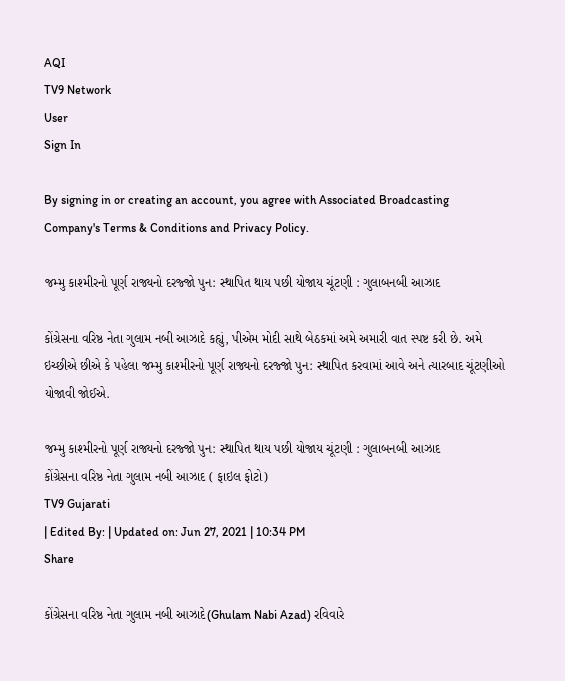AQI
TV9 Network
User
Sign In

By signing in or creating an account, you agree with Associated Broadcasting Company's Terms & Conditions and Privacy Policy.

જમ્મુ કાશ્મીરનો પૂર્ણ રાજ્યનો દરજ્જો પુન: સ્થાપિત થાય પછી યોજાય ચૂંટણી : ગુલાબનબી આઝાદ

કોંગ્રેસના વરિષ્ઠ નેતા ગુલામ નબી આઝાદે કહ્યું, પીએમ મોદી સાથે બેઠકમાં અમે અમારી વાત સ્પષ્ટ કરી છે. અમે ઇચ્છીએ છીએ કે પહેલા જમ્મુ કાશ્મીરનો પૂર્ણ રાજ્યનો દરજ્જો પુન: સ્થાપિત કરવામાં આવે અને ત્યારબાદ ચૂંટણીઓ યોજાવી જોઈએ.

જમ્મુ કાશ્મીરનો પૂર્ણ રાજ્યનો દરજ્જો પુન: સ્થાપિત થાય પછી યોજાય ચૂંટણી : ગુલાબનબી આઝાદ
કોંગ્રેસના વરિષ્ઠ નેતા ગુલામ નબી આઝાદ ( ફાઇલ ફોટો)
TV9 Gujarati
| Edited By: | Updated on: Jun 27, 2021 | 10:34 PM
Share

કોંગ્રેસના વરિષ્ઠ નેતા ગુલામ નબી આઝાદે(Ghulam Nabi Azad) રવિવારે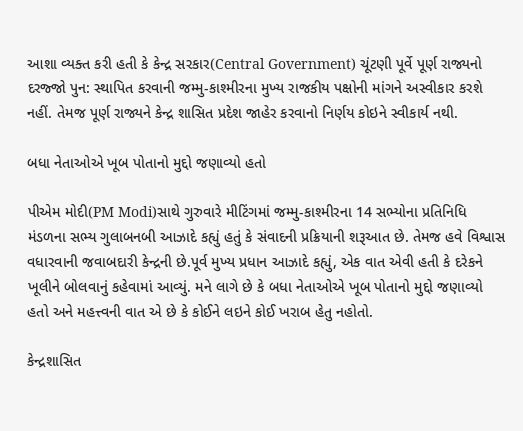આશા વ્યક્ત કરી હતી કે કેન્દ્ર સરકાર(Central Government) ચૂંટણી પૂર્વે પૂર્ણ રાજ્યનો દરજ્જો પુન: સ્થાપિત કરવાની જમ્મુ-કાશ્મીરના મુખ્ય રાજકીય પક્ષોની માંગને અસ્વીકાર કરશે નહીં. તેમજ પૂર્ણ રાજ્યને કેન્દ્ર શાસિત પ્રદેશ જાહેર કરવાનો નિર્ણય કોઇને સ્વીકાર્ય નથી.

બધા નેતાઓએ ખૂબ પોતાનો મુદ્દો જણાવ્યો હતો

પીએમ મોદી(PM Modi)સાથે ગુરુવારે મીટિંગમાં જમ્મુ-કાશ્મીરના 14 સભ્યોના પ્રતિનિધિ મંડળના સભ્ય ગુલાબનબી આઝાદે કહ્યું હતું કે સંવાદની પ્રક્રિયાની શરૂઆત છે. તેમજ હવે વિશ્વાસ વધારવાની જવાબદારી કેન્દ્રની છે.પૂર્વ મુખ્ય પ્રધાન આઝાદે કહ્યું, એક વાત એવી હતી કે દરેકને ખૂલીને બોલવાનું કહેવામાં આવ્યું. મને લાગે છે કે બધા નેતાઓએ ખૂબ પોતાનો મુદ્દો જણાવ્યો હતો અને મહત્ત્વની વાત એ છે કે કોઈને લઇને કોઈ ખરાબ હેતુ નહોતો.

કેન્દ્રશાસિત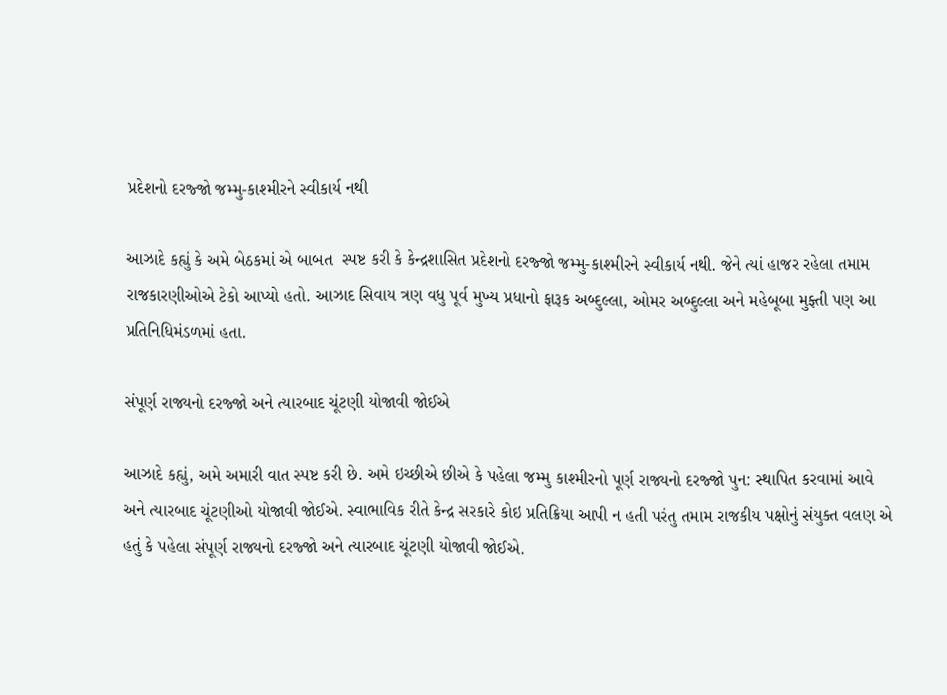પ્રદેશનો દરજ્જો જમ્મુ-કાશ્મીરને સ્વીકાર્ય નથી

આઝાદે કહ્યું કે અમે બેઠકમાં એ બાબત  સ્પષ્ટ કરી કે કેન્દ્રશાસિત પ્રદેશનો દરજ્જો જમ્મુ-કાશ્મીરને સ્વીકાર્ય નથી. જેને ત્યાં હાજર રહેલા તમામ રાજકારણીઓએ ટેકો આપ્યો હતો. આઝાદ સિવાય ત્રણ વધુ પૂર્વ મુખ્ય પ્રધાનો ફારૂક અબ્દુલ્લા, ઓમર અબ્દુલ્લા અને મહેબૂબા મુફ્તી પણ આ પ્રતિનિધિમંડળમાં હતા.

સંપૂર્ણ રાજ્યનો દરજ્જો અને ત્યારબાદ ચૂંટણી યોજાવી જોઈએ

આઝાદે કહ્યું, અમે અમારી વાત સ્પષ્ટ કરી છે. અમે ઇચ્છીએ છીએ કે પહેલા જમ્મુ કાશ્મીરનો પૂર્ણ રાજ્યનો દરજ્જો પુન: સ્થાપિત કરવામાં આવે અને ત્યારબાદ ચૂંટણીઓ યોજાવી જોઈએ. સ્વાભાવિક રીતે કેન્દ્ર સરકારે કોઇ પ્રતિક્રિયા આપી ન હતી પરંતુ તમામ રાજકીય પક્ષોનું સંયુક્ત વલણ એ હતું કે પહેલા સંપૂર્ણ રાજ્યનો દરજ્જો અને ત્યારબાદ ચૂંટણી યોજાવી જોઈએ.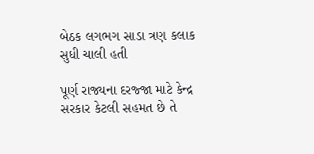બેઠક લગભગ સાડા ત્રણ કલાક સુધી ચાલી હતી

પૂર્ણ રાજ્યના દરજ્જા માટે કેન્દ્ર સરકાર કેટલી સહમત છે તે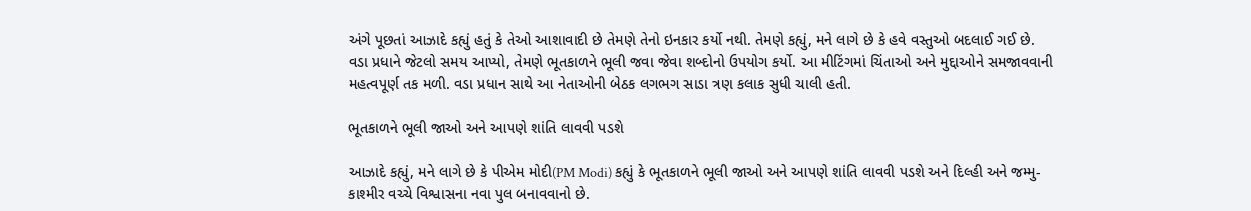અંગે પૂછતાં આઝાદે કહ્યું હતું કે તેઓ આશાવાદી છે તેમણે તેનો ઇનકાર કર્યો નથી. તેમણે કહ્યું, મને લાગે છે કે હવે વસ્તુઓ બદલાઈ ગઈ છે. વડા પ્રધાને જેટલો સમય આપ્યો, તેમણે ભૂતકાળને ભૂલી જવા જેવા શબ્દોનો ઉપયોગ કર્યો. આ મીટિંગમાં ચિંતાઓ અને મુદ્દાઓને સમજાવવાની મહત્વપૂર્ણ તક મળી. વડા પ્રધાન સાથે આ નેતાઓની બેઠક લગભગ સાડા ત્રણ કલાક સુધી ચાલી હતી.

ભૂતકાળને ભૂલી જાઓ અને આપણે શાંતિ લાવવી પડશે

આઝાદે કહ્યું, મને લાગે છે કે પીએમ મોદી(PM Modi) કહ્યું કે ભૂતકાળને ભૂલી જાઓ અને આપણે શાંતિ લાવવી પડશે અને દિલ્હી અને જમ્મુ-કાશ્મીર વચ્ચે વિશ્વાસના નવા પુલ બનાવવાનો છે.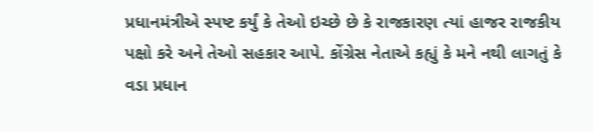પ્રધાનમંત્રીએ સ્પષ્ટ કર્યું કે તેઓ ઇચ્છે છે કે રાજકારણ ત્યાં હાજર રાજકીય પક્ષો કરે અને તેઓ સહકાર આપે. કોંગ્રેસ નેતાએ કહ્યું કે મને નથી લાગતું કે વડા પ્રધાન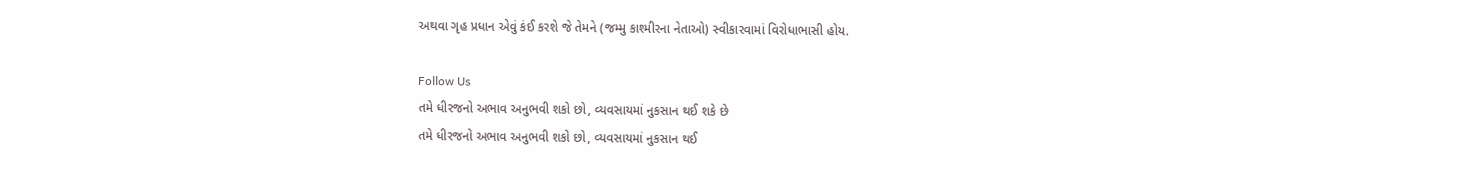અથવા ગૃહ પ્રધાન એવું કંઈ કરશે જે તેમને (જમ્મુ કાશ્મીરના નેતાઓ) સ્વીકારવામાં વિરોધાભાસી હોય.

Follow Us
તમે ધીરજનો અભાવ અનુભવી શકો છો, વ્યવસાયમાં નુકસાન થઈ શકે છે
તમે ધીરજનો અભાવ અનુભવી શકો છો, વ્યવસાયમાં નુકસાન થઈ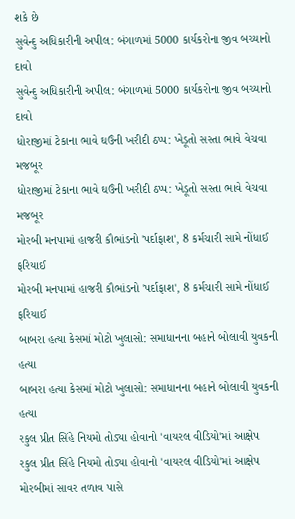શકે છે
સુવેન્દુ અધિકારીની અપીલ: બંગાળમાં 5000 કાર્યકરોના જીવ બચ્યાનો દાવો
સુવેન્દુ અધિકારીની અપીલ: બંગાળમાં 5000 કાર્યકરોના જીવ બચ્યાનો દાવો
ધોરાજીમાં ટેકાના ભાવે ઘઉંની ખરીદી ઠપ્પ: ખેડૂતો સસ્તા ભાવે વેચવા મજબૂર
ધોરાજીમાં ટેકાના ભાવે ઘઉંની ખરીદી ઠપ્પ: ખેડૂતો સસ્તા ભાવે વેચવા મજબૂર
મોરબી મનપામાં હાજરી કૌભાંડનો 'પર્દાફાશ', 8 કર્મચારી સામે નોંધાઈ ફરિયાઈ
મોરબી મનપામાં હાજરી કૌભાંડનો 'પર્દાફાશ', 8 કર્મચારી સામે નોંધાઈ ફરિયાઈ
બાબરા હત્યા કેસમાં મોટો ખુલાસો: સમાધાનના બહાને બોલાવી યુવકની હત્યા
બાબરા હત્યા કેસમાં મોટો ખુલાસો: સમાધાનના બહાને બોલાવી યુવકની હત્યા
રકુલ પ્રીત સિંહે નિયમો તોડ્યા હોવાનો 'વાયરલ વીડિયો'માં આક્ષેપ
રકુલ પ્રીત સિંહે નિયમો તોડ્યા હોવાનો 'વાયરલ વીડિયો'માં આક્ષેપ
મોરબીમાં સાવર તળાવ પાસે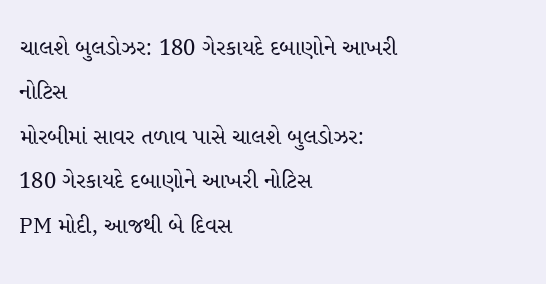ચાલશે બુલડોઝર: 180 ગેરકાયદે દબાણોને આખરી નોટિસ
મોરબીમાં સાવર તળાવ પાસે ચાલશે બુલડોઝર: 180 ગેરકાયદે દબાણોને આખરી નોટિસ
PM મોદી, આજથી બે દિવસ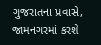ગુજરાતના પ્રવાસે, જામનગરમાં કરશે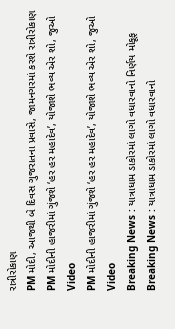રાત્રીરોકાણ
PM મોદી, આજથી બે દિવસ ગુજરાતના પ્રવાસે, જામનગરમાં કરશે રાત્રીરોકાણ
PM મોદીની હાજરીમાં ગુંજશે ‘હર હર મહાદેવ’, યોજાશે ભવ્ય એર શો, જુઓ Video
PM મોદીની હાજરીમાં ગુંજશે ‘હર હર મહાદેવ’, યોજાશે ભવ્ય એર શો, જુઓ Video
Breaking News : યાત્રાધામ ડાકોરમાં લાગો વધારવાનો નિર્ણય મોકૂફ
Breaking News : યાત્રાધામ ડાકોરમાં લાગો વધારવાનો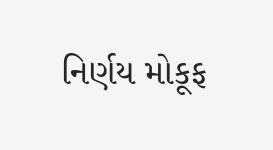નિર્ણય મોકૂફ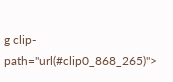g clip-path="url(#clip0_868_265)">